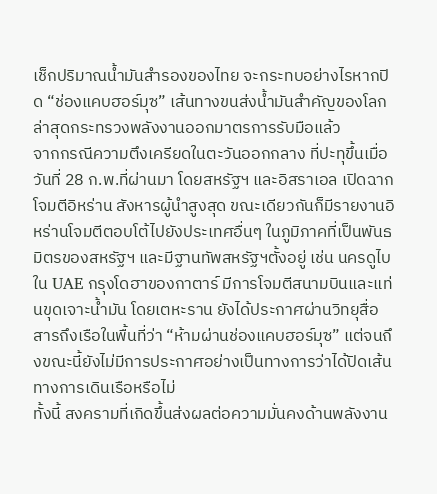เช็กปริมาณน้ำมันสำรองของไทย จะกระทบอย่างไรหากปิด “ช่องแคบฮอร์มุซ” เส้นทางขนส่งน้ำมันสำคัญของโลก ล่าสุดกระทรวงพลังงานออกมาตรการรับมือแล้ว
จากกรณีความตึงเครียดในตะวันออกกลาง ที่ปะทุขึ้นเมื่อวันที่ 28 ก.พ.ที่ผ่านมา โดยสหรัฐฯ และอิสราเอล เปิดฉากโจมตีอิหร่าน สังหารผู้นำสูงสุด ขณะเดียวกันก็มีรายงานอิหร่านโจมตีตอบโต้ไปยังประเทศอื่นๆ ในภูมิภาคที่เป็นพันธมิตรของสหรัฐฯ และมีฐานทัพสหรัฐฯตั้งอยู่ เช่น นครดูไบ ใน UAE กรุงโดฮาของกาตาร์ มีการโจมตีสนามบินและแท่นขุดเจาะน้ำมัน โดยเตหะราน ยังได้ประกาศผ่านวิทยุสื่อสารถึงเรือในพื้นที่ว่า “ห้ามผ่านช่องแคบฮอร์มุซ” แต่จนถึงขณะนี้ยังไม่มีการประกาศอย่างเป็นทางการว่าได้ปิดเส้นทางการเดินเรือหรือไม่
ทั้งนี้ สงครามที่เกิดขึ้นส่งผลต่อความมั่นคงด้านพลังงาน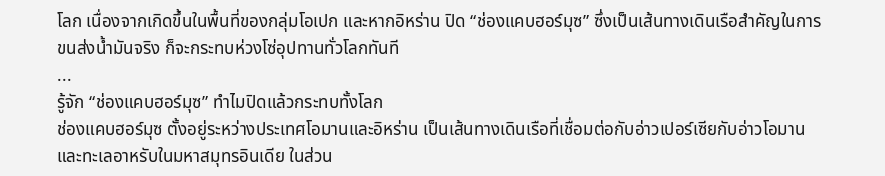โลก เนื่องจากเกิดขึ้นในพื้นที่ของกลุ่มโอเปก และหากอิหร่าน ปิด “ช่องแคบฮอร์มุซ” ซึ่งเป็นเส้นทางเดินเรือสำคัญในการขนส่งน้ำมันจริง ก็จะกระทบห่วงโซ่อุปทานทั่วโลกทันที
...
รู้จัก “ช่องแคบฮอร์มุซ” ทำไมปิดแล้วกระทบทั้งโลก
ช่องแคบฮอร์มุซ ตั้งอยู่ระหว่างประเทศโอมานและอิหร่าน เป็นเส้นทางเดินเรือที่เชื่อมต่อกับอ่าวเปอร์เซียกับอ่าวโอมานและทะเลอาหรับในมหาสมุทรอินเดีย ในส่วน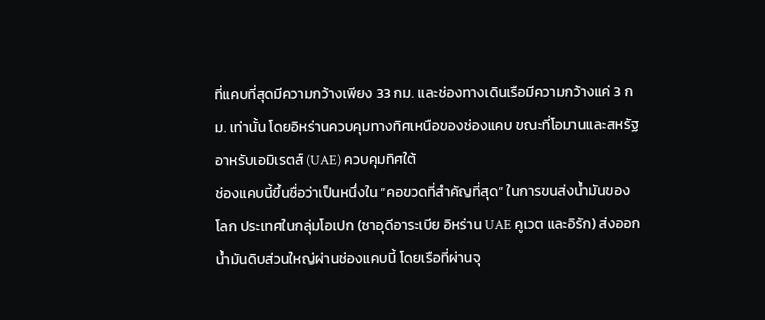ที่แคบที่สุดมีความกว้างเพียง 33 กม. และช่องทางเดินเรือมีความกว้างแค่ 3 กม. เท่านั้น โดยอิหร่านควบคุมทางทิศเหนือของช่องแคบ ขณะที่โอมานและสหรัฐอาหรับเอมิเรตส์ (UAE) ควบคุมทิศใต้
ช่องแคบนี้ขึ้นชื่อว่าเป็นหนึ่งใน “คอขวดที่สำคัญที่สุด” ในการขนส่งน้ำมันของโลก ประเทศในกลุ่มโอเปก (ซาอุดีอาระเบีย อิหร่าน UAE คูเวต และอิรัก) ส่งออกน้ำมันดิบส่วนใหญ่ผ่านช่องแคบนี้ โดยเรือที่ผ่านจุ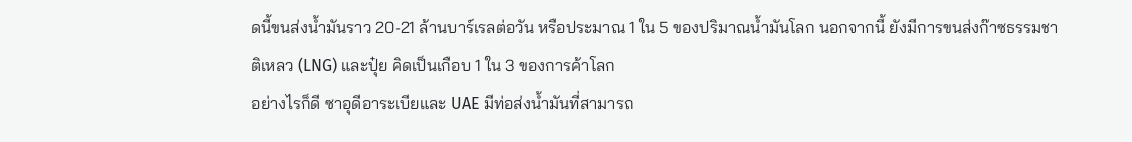ดนี้ขนส่งน้ำมันราว 20-21 ล้านบาร์เรลต่อวัน หรือประมาณ 1 ใน 5 ของปริมาณน้ำมันโลก นอกจากนี้ ยังมีการขนส่งก๊าซธรรมชาติเหลว (LNG) และปุ๋ย คิดเป็นเกือบ 1 ใน 3 ของการค้าโลก
อย่างไรก็ดี ซาอุดีอาระเบียและ UAE มีท่อส่งน้ำมันที่สามารถ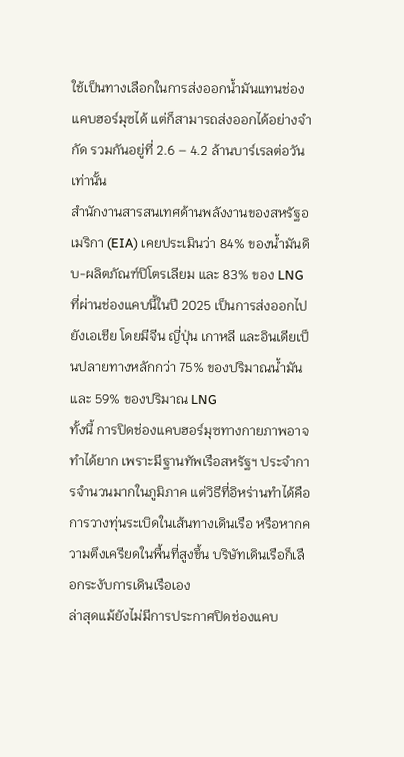ใช้เป็นทางเลือกในการส่งออกน้ำมันแทนช่องแคบฮอร์มุซได้ แต่ก็สามารถส่งออกได้อย่างจำกัด รวมกันอยู่ที่ 2.6 – 4.2 ล้านบาร์เรลต่อวันเท่านั้น
สำนักงานสารสนเทศด้านพลังงานของสหรัฐอเมริกา (EIA) เคยประเมินว่า 84% ของน้ำมันดิบ-ผลิตภัณฑ์ปิโตรเลียม และ 83% ของ LNG ที่ผ่านช่องแคบนี้ในปี 2025 เป็นการส่งออกไปยังเอเชีย โดยมีจีน ญี่ปุ่น เกาหลี และอินเดียเป็นปลายทางหลักกว่า 75% ของปริมาณน้ำมัน และ 59% ของปริมาณ LNG
ทั้งนี้ การปิดช่องแคบฮอร์มุซทางกายภาพอาจทำได้ยาก เพราะมีฐานทัพเรือสหรัฐฯ ประจำการจำนวนมากในภูมิภาค แต่วิธีที่อิหร่านทำได้คือการวางทุ่นระเบิดในเส้นทางเดินเรือ หรือหากความตึงเครียดในพื้นที่สูงขึ้น บริษัทเดินเรือก็เลือกระงับการเดินเรือเอง
ล่าสุดแม้ยังไม่มีการประกาศปิดช่องแคบ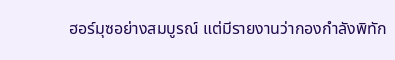ฮอร์มุซอย่างสมบูรณ์ แต่มีรายงานว่ากองกำลังพิทัก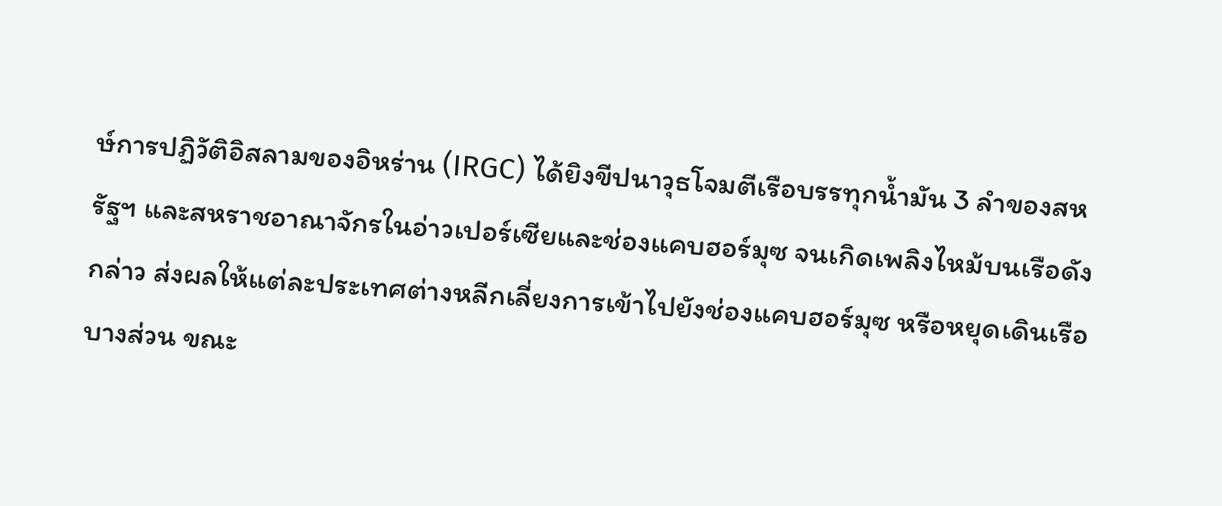ษ์การปฏิวัติอิสลามของอิหร่าน (IRGC) ได้ยิงขีปนาวุธโจมตีเรือบรรทุกน้ำมัน 3 ลำของสหรัฐฯ และสหราชอาณาจักรในอ่าวเปอร์เซียและช่องแคบฮอร์มุซ จนเกิดเพลิงไหม้บนเรือดังกล่าว ส่งผลให้แต่ละประเทศต่างหลีกเลี่ยงการเข้าไปยังช่องแคบฮอร์มุซ หรือหยุดเดินเรือบางส่วน ขณะ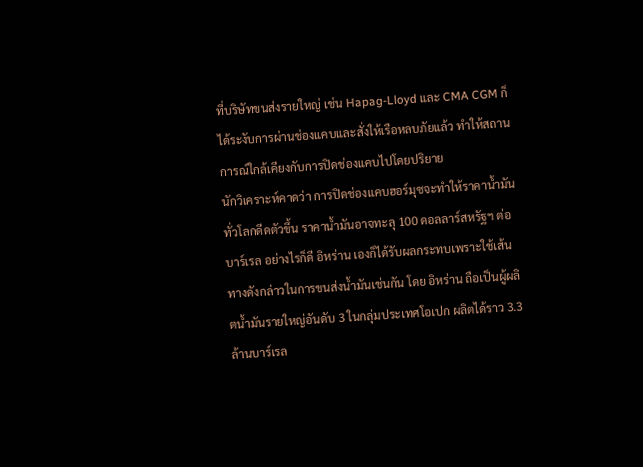ที่บริษัทขนส่งรายใหญ่ เช่น Hapag-Lloyd และ CMA CGM ก็ได้ระงับการผ่านช่องแคบและสั่งให้เรือหลบภัยแล้ว ทำให้สถานการณ์ใกล้เคียงกับการปิดช่องแคบไปโดยปริยาย
นักวิเคราะห์คาดว่า การปิดช่องแคบฮอร์มุซจะทำให้ราคาน้ำมันทั่วโลกดีดตัวขึ้น ราคาน้ำมันอาจทะลุ 100 ดอลลาร์สหรัฐฯ ต่อบาร์เรล อย่างไรก็ดี อิหร่าน เองก็ได้รับผลกระทบเพราะใช้เส้นทางดังกล่าวในการขนส่งน้ำมันเช่นกัน โดย อิหร่าน ถือเป็นผู้ผลิตน้ำมันรายใหญ่อันดับ 3 ในกลุ่มประเทศโอเปก ผลิตได้ราว 3.3 ล้านบาร์เรล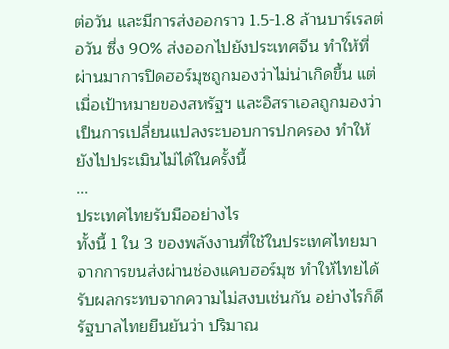ต่อวัน และมีการส่งออกราว 1.5-1.8 ล้านบาร์เรลต่อวัน ซึ่ง 90% ส่งออกไปยังประเทศจีน ทำให้ที่ผ่านมาการปิดฮอร์มุซถูกมองว่าไม่น่าเกิดขึ้น แต่เมื่อเป้าหมายของสหรัฐฯ และอิสราเอลถูกมองว่าเป็นการเปลี่ยนแปลงระบอบการปกครอง ทำให้ยังไปประเมินไม่ได้ในครั้งนี้
...
ประเทศไทยรับมืออย่างไร
ทั้งนี้ 1 ใน 3 ของพลังงานที่ใช้ในประเทศไทยมาจากการขนส่งผ่านช่องแคบฮอร์มุซ ทำให้ไทยได้รับผลกระทบจากความไม่สงบเช่นกัน อย่างไรก็ดี รัฐบาลไทยยืนยันว่า ปริมาณ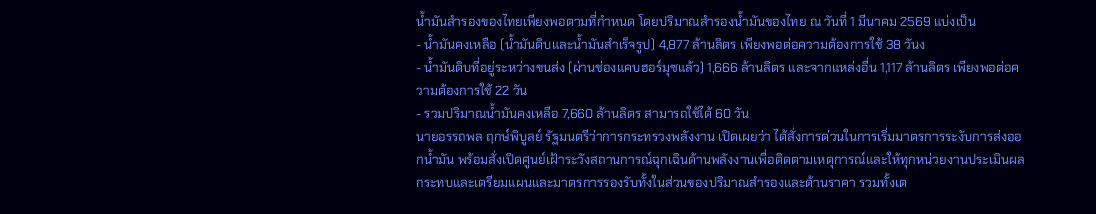น้ำมันสำรองของไทยเพียงพอตามที่กำหนด โดยปริมาณสำรองน้ำมันของไทย ณ วันที่ 1 มีนาคม 2569 แบ่งเป็น
- น้ำมันคงเหลือ (น้ำมันดิบและน้ำมันสำเร็จรูป) 4,877 ล้านลิตร เพียงพอต่อความต้องการใช้ 38 วันง
- น้ำมันดิบที่อยู่ระหว่างขนส่ง (ผ่านช่องแคบฮอร์มุซแล้ว) 1,666 ล้านลิตร และจากแหล่งอื่น 1,117 ล้านลิตร เพียงพอต่อความต้องการใช้ 22 วัน
- รวมปริมาณน้ำมันคงเหลือ 7,660 ล้านลิตร สามารถใช้ได้ 60 วัน
นายอรรถพล ฤกษ์พิบูลย์ รัฐมนตรีว่าการกระทรวงพลังงาน เปิดเผยว่า ได้สั่งการด่วนในการเริ่มมาตรการระงับการส่งออกน้ำมัน พร้อมสั่งเปิดศูนย์เฝ้าระวังสถานการณ์ฉุกเฉินด้านพลังงานเพื่อติดตามเหตุการณ์และให้ทุกหน่วยงานประเมินผลกระทบและเตรียมแผนและมาตรการรองรับทั้งในส่วนของปริมาณสำรองและด้านราคา รวมทั้งเต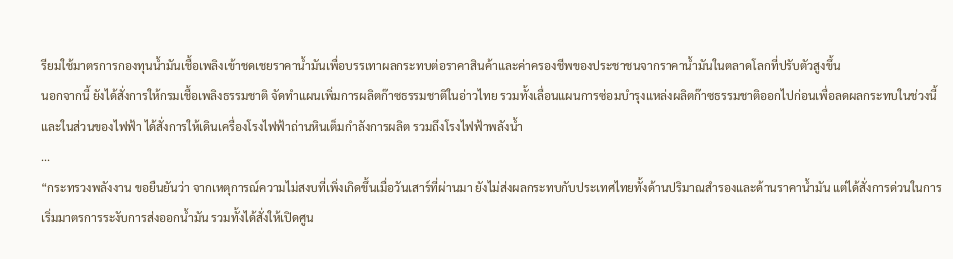รียมใช้มาตรการกองทุนน้ำมันเชื้อเพลิงเข้าชดเชยราคาน้ำมันเพื่อบรรเทาผลกระทบต่อราคาสินค้าและค่าครองชีพของประชาชนจากราคาน้ำมันในตลาดโลกที่ปรับตัวสูงขึ้น
นอกจากนี้ ยังได้สั่งการให้กรมเชื้อเพลิงธรรมชาติ จัดทำแผนเพิ่มการผลิตก๊าซธรรมชาติในอ่าวไทย รวมทั้งเลื่อนแผนการซ่อมบำรุงแหล่งผลิตก๊าซธรรมชาติออกไปก่อนเพื่อลดผลกระทบในช่วงนี้ และในส่วนของไฟฟ้า ได้สั่งการให้เดินเครื่องโรงไฟฟ้าถ่านหินเต็มกำลังการผลิต รวมถึงโรงไฟฟ้าพลังน้ำ
...
“กระทรวงพลังงาน ขอยืนยันว่า จากเหตุการณ์ความไม่สงบที่เพิ่งเกิดขึ้นเมื่อวันเสาร์ที่ผ่านมา ยังไม่ส่งผลกระทบกับประเทศไทยทั้งด้านปริมาณสำรองและด้านราคาน้ำมัน แต่ได้สั่งการด่วนในการเริ่มมาตรการระงับการส่งออกน้ำมัน รวมทั้งได้สั่งให้เปิดศูน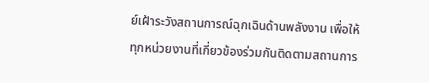ย์เฝ้าระวังสถานการณ์ฉุกเฉินด้านพลังงาน เพื่อให้ทุกหน่วยงานที่เกี่ยวข้องร่วมกันติดตามสถานการ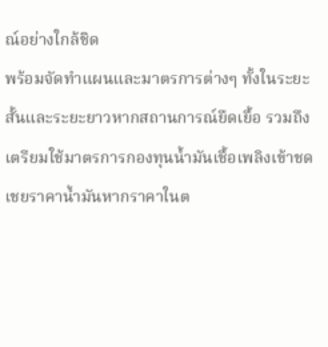ณ์อย่างใกล้ชิด
พร้อมจัดทำแผนและมาตรการต่างๆ ทั้งในระยะสั้นและระยะยาวหากสถานการณ์ยืดเยื้อ รวมถึงเตรียมใช้มาตรการกองทุนน้ำมันเชื้อเพลิงเข้าชดเชยราคาน้ำมันหากราคาในต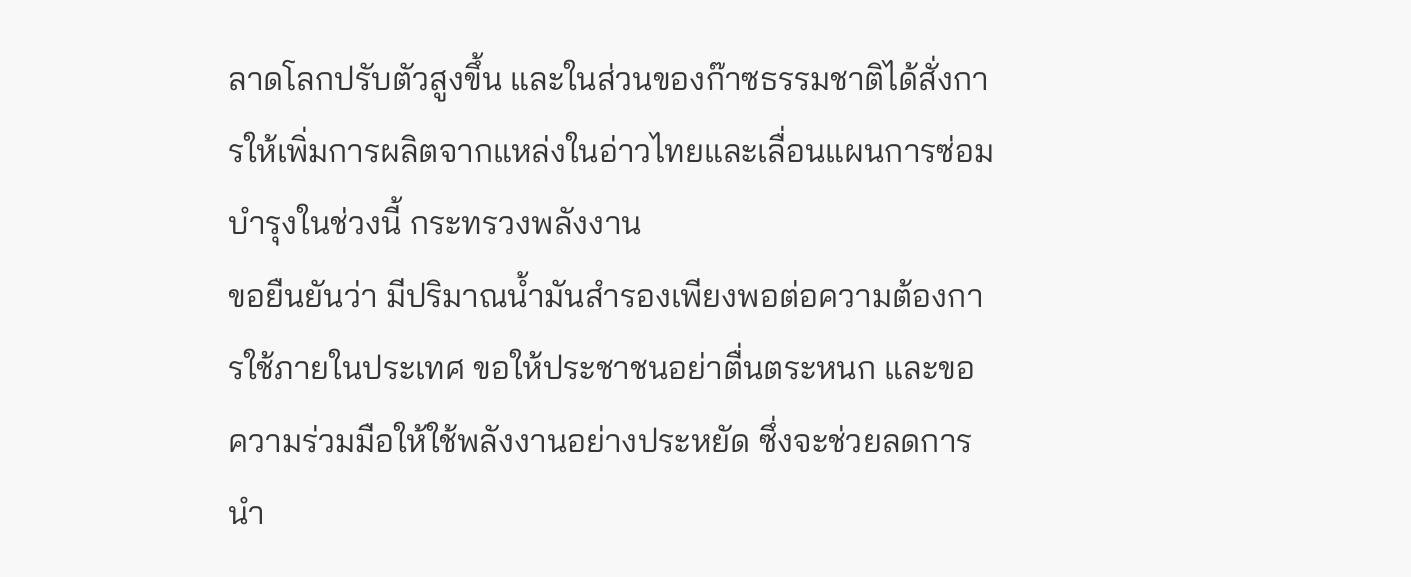ลาดโลกปรับตัวสูงขึ้น และในส่วนของก๊าซธรรมชาติได้สั่งการให้เพิ่มการผลิตจากแหล่งในอ่าวไทยและเลื่อนแผนการซ่อมบำรุงในช่วงนี้ กระทรวงพลังงาน
ขอยืนยันว่า มีปริมาณน้ำมันสำรองเพียงพอต่อความต้องการใช้ภายในประเทศ ขอให้ประชาชนอย่าตื่นตระหนก และขอความร่วมมือให้ใช้พลังงานอย่างประหยัด ซึ่งจะช่วยลดการนำ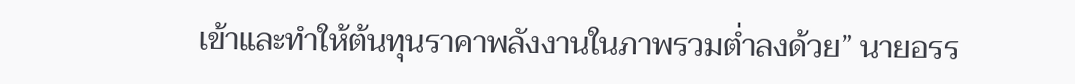เข้าและทำให้ต้นทุนราคาพลังงานในภาพรวมต่ำลงด้วย” นายอรร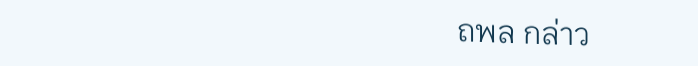ถพล กล่าว